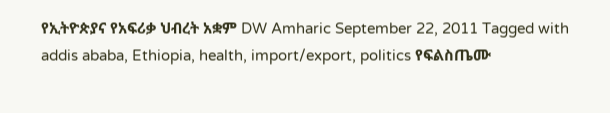የኢትዮጵያና የአፍሪቃ ህብረት አቋም DW Amharic September 22, 2011 Tagged with addis ababa, Ethiopia, health, import/export, politics የፍልስጤሙ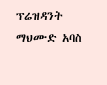ፕሬዝዳንት ማህሙድ አባስ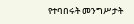የተባበሩት መንግሥታት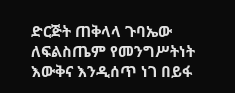ድርጅት ጠቅላላ ጉባኤው ለፍልስጤም የመንግሥትነት እውቅና እንዲሰጥ ነገ በይፋ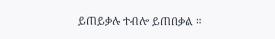ይጠይቃሉ ተብሎ ይጠበቃል ።